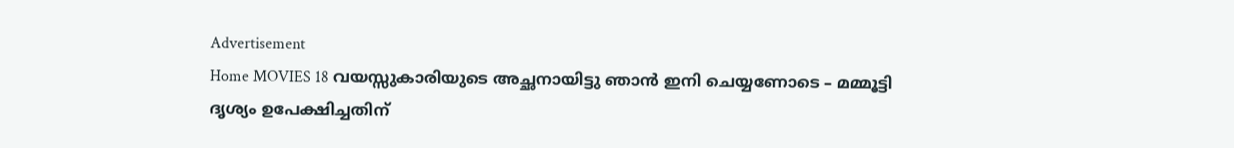Advertisement
Home MOVIES 18 വയസ്സുകാരിയുടെ അച്ഛനായിട്ടു ഞാൻ ഇനി ചെയ്യണോടെ – മമ്മൂട്ടി ദൃശ്യം ഉപേക്ഷിച്ചതിന്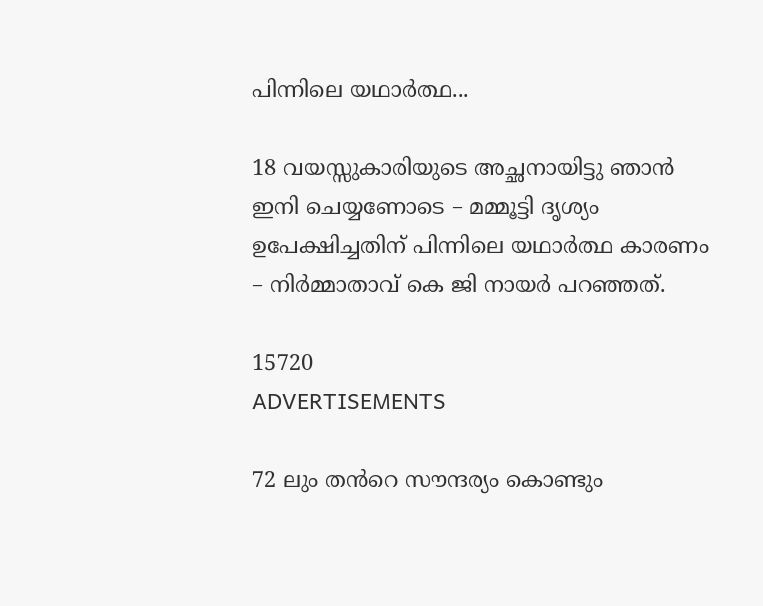പിന്നിലെ യഥാർത്ഥ...

18 വയസ്സുകാരിയുടെ അച്ഛനായിട്ടു ഞാൻ ഇനി ചെയ്യണോടെ – മമ്മൂട്ടി ദൃശ്യം ഉപേക്ഷിച്ചതിന് പിന്നിലെ യഥാർത്ഥ കാരണം – നിർമ്മാതാവ് കെ ജി നായർ പറഞ്ഞത്.

15720
ADVERTISEMENTS

72 ലും തൻറെ സൗന്ദര്യം കൊണ്ടും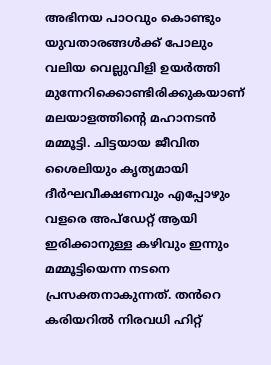അഭിനയ പാഠവും കൊണ്ടും യുവതാരങ്ങൾക്ക് പോലും വലിയ വെല്ലുവിളി ഉയർത്തി മുന്നേറിക്കൊണ്ടിരിക്കുകയാണ് മലയാളത്തിന്റെ മഹാനടൻ മമ്മൂട്ടി. ചിട്ടയായ ജീവിത ശൈലിയും കൃത്യമായി ദീർഘവീക്ഷണവും എപ്പോഴും വളരെ അപ്ഡേറ്റ് ആയി ഇരിക്കാനുള്ള കഴിവും ഇന്നും മമ്മൂട്ടിയെന്ന നടനെ പ്രസക്തനാകുന്നത്. തൻറെ കരിയറിൽ നിരവധി ഹിറ്റ്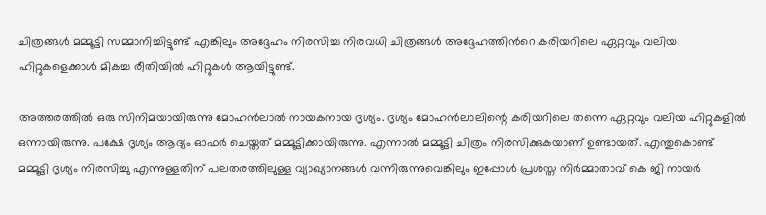ചിത്രങ്ങൾ മമ്മൂട്ടി സമ്മാനിച്ചിട്ടുണ്ട് എങ്കിലും അദ്ദേഹം നിരസിച്ച നിരവധി ചിത്രങ്ങൾ അദ്ദേഹത്തിൻറെ കരിയറിലെ ഏറ്റവും വലിയ ഹിറ്റുകളെക്കാൾ മികച്ച രീതിയിൽ ഹിറ്റുകൾ ആയിട്ടുണ്ട്.

അത്തരത്തിൽ ഒരു സിനിമയായിരുന്നു മോഹൻലാൽ നായകനായ ദൃശ്യം. ദൃശ്യം മോഹൻലാലിന്റെ കരിയറിലെ തന്നെ ഏറ്റവും വലിയ ഹിറ്റുകളിൽ ഒന്നായിരുന്നു. പക്ഷേ ദൃശ്യം ആദ്യം ഓഫർ ചെയ്തത് മമ്മൂട്ടിക്കായിരുന്നു. എന്നാൽ മമ്മൂട്ടി ചിത്രം നിരസിക്കുകയാണ് ഉണ്ടായത്. എന്തുകൊണ്ട് മമ്മൂട്ടി ദൃശ്യം നിരസിച്ചു എന്നുള്ളതിന് പലതരത്തിലുള്ള വ്യാഖ്യാനങ്ങൾ വന്നിരുന്നുവെങ്കിലും ഇപ്പോൾ പ്രശസ്ത നിർമ്മാതാവ് കെ ജി നായർ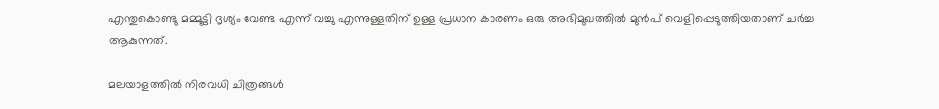എന്തുകൊണ്ടു മമ്മൂട്ടി ദൃശ്യം വേണ്ട എന്ന് വച്ചു എന്നുള്ളതിന് ഉള്ള പ്രധാന കാരണം ഒരു അഭിമുഖത്തിൽ മുൻപ് വെളിപ്പെടുത്തിയതാണ് ചർച്ച ആകുന്നത്.

മലയാളത്തിൽ നിരവധി ചിത്രങ്ങൾ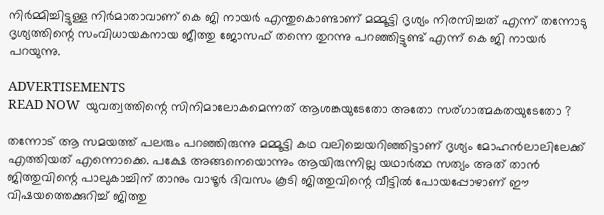നിർമ്മിച്ചിട്ടുള്ള നിർമാതാവാണ് കെ ജി നായർ എന്തുകൊണ്ടാണ് മമ്മൂട്ടി ദൃശ്യം നിരസിച്ചത് എന്ന് തന്നോടു ദൃശ്യത്തിന്റെ സംവിധായകനായ ജീത്തു ജോസഫ് തന്നെ തുറന്നു പറഞ്ഞിട്ടുണ്ട് എന്ന് കെ ജി നായർ പറയുന്നു.

ADVERTISEMENTS
READ NOW  യുവത്വത്തിന്റെ സിനിമാലോകമെന്നത് ആശങ്കയുടേതോ അതോ സര്ഗാത്മകതയുടേതോ ?

തന്നോട് ആ സമയത്ത് പലരും പറഞ്ഞിരുന്നു മമ്മൂട്ടി കഥ വലിച്ചെയറിഞ്ഞിട്ടാണ് ദൃശ്യം മോഹൻലാലിലേക്ക് എത്തിയത് എന്നൊക്കെ. പക്ഷേ അങ്ങനെയൊന്നും ആയിരുന്നില്ല യഥാർത്ഥ സത്യം അത് താൻ ജിത്തുവിന്റെ പാലുകാച്ചിന് താനും വാഴൂർ ദിവസം കൂടി ജിത്തുവിന്റെ വീട്ടിൽ പോയപ്പോഴാണ് ഈ വിഷയത്തെക്കുറിച്ച് ജിത്തു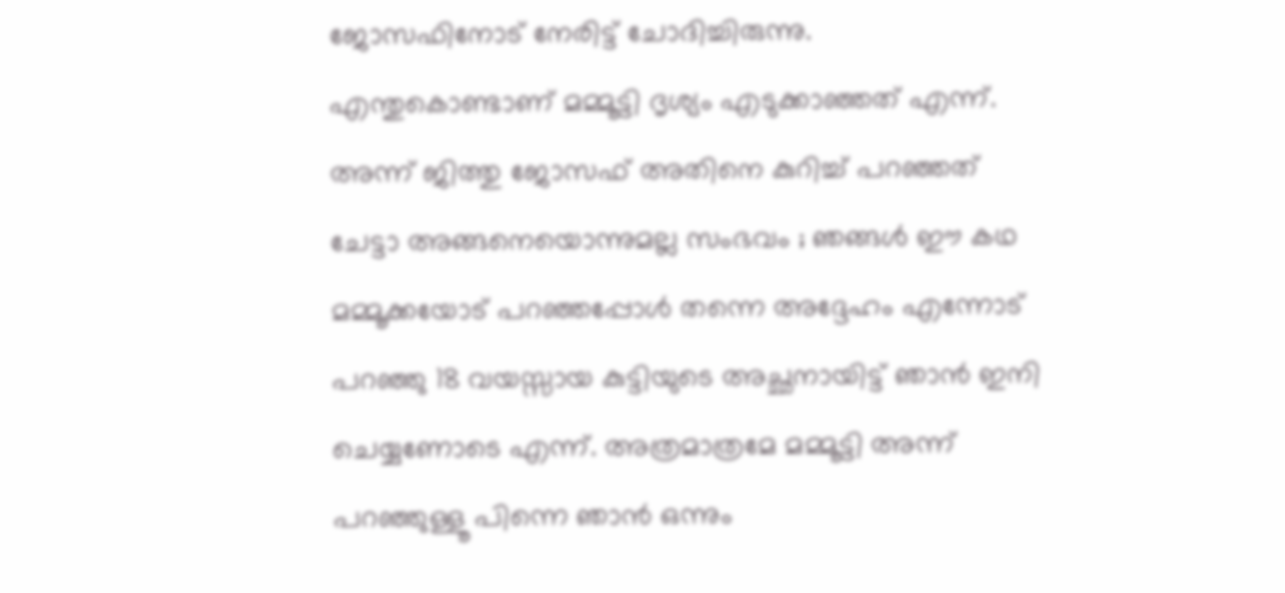ജോസഫിനോട് നേരിട്ട് ചോദിച്ചിരുന്നു. എന്തുകൊണ്ടാണ് മമ്മൂട്ടി ദൃശ്യം എടുക്കാഞ്ഞത് എന്ന്.
അന്ന് ജിത്തു ജോസഫ് അതിനെ കുറിച്ച് പറഞ്ഞത് ചേട്ടാ അങ്ങനെയൊന്നുമല്ല സംഭവം ; ഞങ്ങൾ ഈ കഥ മമ്മൂക്കയോട് പറഞ്ഞപ്പോൾ തന്നെ അദ്ദേഹം എന്നോട് പറഞ്ഞു 18 വയസ്സായ കുട്ടിയുടെ അച്ഛനായിട്ട് ഞാൻ ഇനി ചെയ്യണോടെ എന്ന്. അത്രമാത്രമേ മമ്മൂട്ടി അന്ന് പറഞ്ഞുള്ളൂ പിന്നെ ഞാൻ ഒന്നും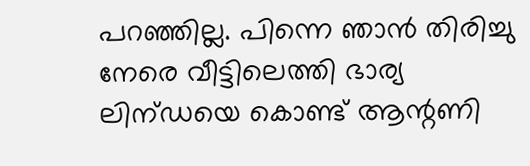പറഞ്ഞില്ല. പിന്നെ ഞാൻ തിരിച്ചു നേരെ വീട്ടിലെത്തി ഭാര്യ ലിന്ഡയെ കൊണ്ട് ആന്റണി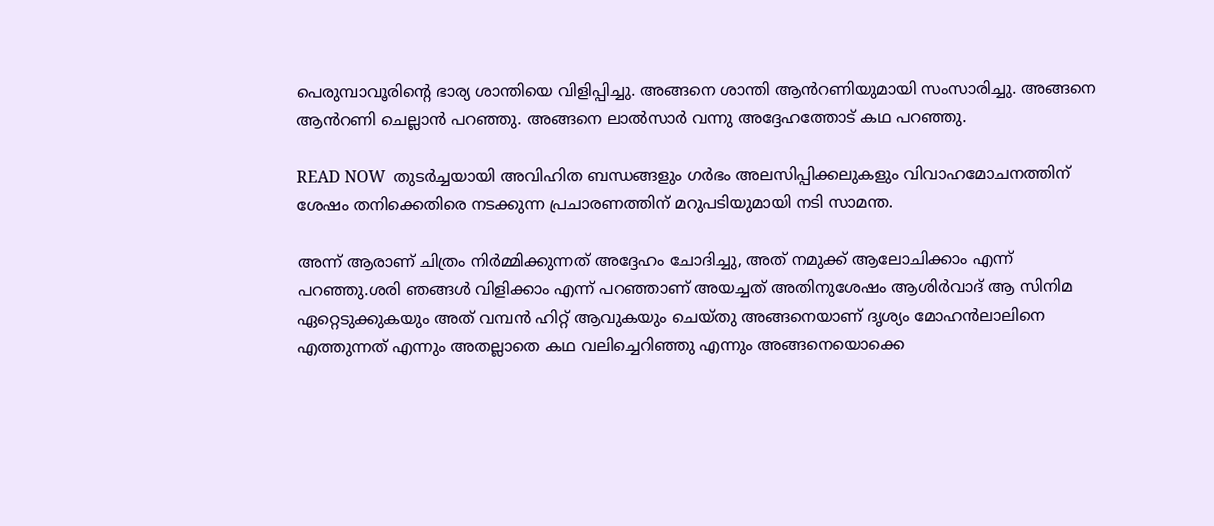പെരുമ്പാവൂരിന്റെ ഭാര്യ ശാന്തിയെ വിളിപ്പിച്ചു. അങ്ങനെ ശാന്തി ആൻറണിയുമായി സംസാരിച്ചു. അങ്ങനെ ആൻറണി ചെല്ലാൻ പറഞ്ഞു. അങ്ങനെ ലാൽസാർ വന്നു അദ്ദേഹത്തോട് കഥ പറഞ്ഞു.

READ NOW  തുടർച്ചയായി അവിഹിത ബന്ധങ്ങളും ഗർഭം അലസിപ്പിക്കലുകളും വിവാഹമോചനത്തിന് ശേഷം തനിക്കെതിരെ നടക്കുന്ന പ്രചാരണത്തിന് മറുപടിയുമായി നടി സാമന്ത.

അന്ന് ആരാണ് ചിത്രം നിർമ്മിക്കുന്നത് അദ്ദേഹം ചോദിച്ചു, അത് നമുക്ക് ആലോചിക്കാം എന്ന് പറഞ്ഞു.ശരി ഞങ്ങൾ വിളിക്കാം എന്ന് പറഞ്ഞാണ് അയച്ചത് അതിനുശേഷം ആശിർവാദ് ആ സിനിമ ഏറ്റെടുക്കുകയും അത് വമ്പൻ ഹിറ്റ് ആവുകയും ചെയ്തു അങ്ങനെയാണ് ദൃശ്യം മോഹൻലാലിനെ എത്തുന്നത് എന്നും അതല്ലാതെ കഥ വലിച്ചെറിഞ്ഞു എന്നും അങ്ങനെയൊക്കെ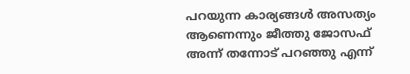പറയുന്ന കാര്യങ്ങൾ അസത്യം ആണെന്നും ജീത്തു ജോസഫ് അന്ന് തന്നോട് പറഞ്ഞു എന്ന്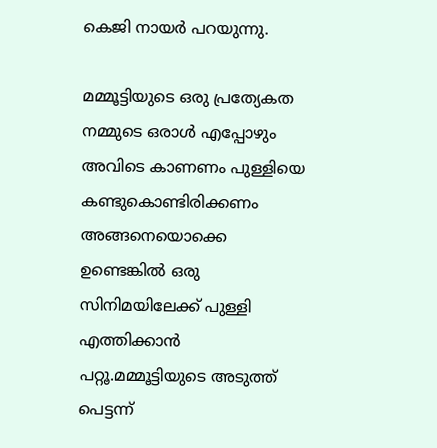കെജി നായർ പറയുന്നു.

മമ്മൂട്ടിയുടെ ഒരു പ്രത്യേകത നമ്മുടെ ഒരാൾ എപ്പോഴും അവിടെ കാണണം പുള്ളിയെ കണ്ടുകൊണ്ടിരിക്കണം അങ്ങനെയൊക്കെ ഉണ്ടെങ്കിൽ ഒരു സിനിമയിലേക്ക് പുള്ളി എത്തിക്കാൻ പറ്റൂ.മമ്മൂട്ടിയുടെ അടുത്ത് പെട്ടന്ന്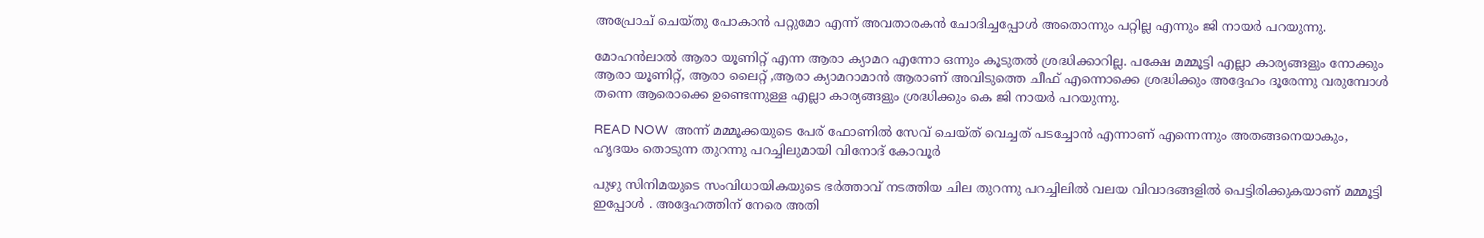അപ്രോച് ചെയ്തു പോകാൻ പറ്റുമോ എന്ന് അവതാരകൻ ചോദിച്ചപ്പോൾ അതൊന്നും പറ്റില്ല എന്നും ജി നായർ പറയുന്നു.

മോഹൻലാൽ ആരാ യൂണിറ്റ് എന്ന ആരാ ക്യാമറ എന്നോ ഒന്നും കൂടുതൽ ശ്രദ്ധിക്കാറില്ല. പക്ഷേ മമ്മൂട്ടി എല്ലാ കാര്യങ്ങളും നോക്കും ആരാ യൂണിറ്റ്, ആരാ ലൈറ്റ് ,ആരാ ക്യാമറാമാൻ ആരാണ് അവിടുത്തെ ചീഫ് എന്നൊക്കെ ശ്രദ്ധിക്കും അദ്ദേഹം ദൂരേന്നു വരുമ്പോൾ തന്നെ ആരൊക്കെ ഉണ്ടെന്നുള്ള എല്ലാ കാര്യങ്ങളും ശ്രദ്ധിക്കും കെ ജി നായർ പറയുന്നു.

READ NOW  അന്ന് മമ്മൂക്കയുടെ പേര് ഫോണിൽ സേവ് ചെയ്ത് വെച്ചത് പടച്ചോന്‍ എന്നാണ് എന്നെന്നും അതങ്ങനെയാകും, ഹൃദയം തൊടുന്ന തുറന്നു പറച്ചിലുമായി വിനോദ് കോവൂര്‍

പുഴു സിനിമയുടെ സംവിധായികയുടെ ഭർത്താവ് നടത്തിയ ചില തുറന്നു പറച്ചിലിൽ വലയ വിവാദങ്ങളിൽ പെട്ടിരിക്കുകയാണ് മമ്മൂട്ടി ഇപ്പോൾ . അദ്ദേഹത്തിന് നേരെ അതി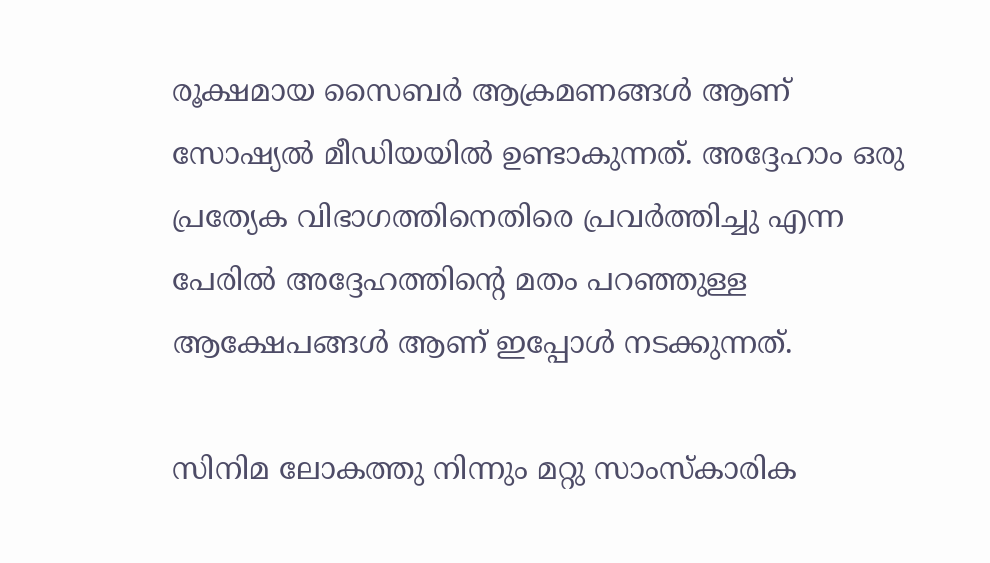രൂക്ഷമായ സൈബർ ആക്രമണങ്ങൾ ആണ് സോഷ്യൽ മീഡിയയിൽ ഉണ്ടാകുന്നത്. അദ്ദേഹാം ഒരു പ്രത്യേക വിഭാഗത്തിനെതിരെ പ്രവർത്തിച്ചു എന്ന പേരിൽ അദ്ദേഹത്തിന്റെ മതം പറഞ്ഞുള്ള ആക്ഷേപങ്ങൾ ആണ് ഇപ്പോൾ നടക്കുന്നത്.

സിനിമ ലോകത്തു നിന്നും മറ്റു സാംസ്കാരിക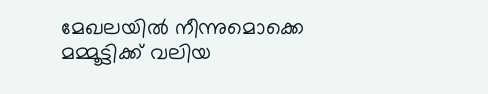മേഖലയിൽ നീന്നുമൊക്കെ മമ്മൂട്ടിക്ക് വലിയ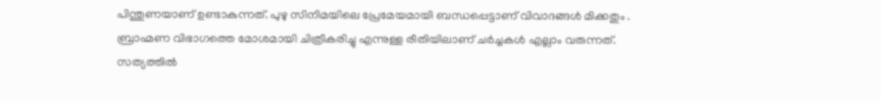പിന്തുണയാണ് ഉണ്ടാകുന്നത്. പുഴു സിനിമയിലെ പ്രേമേയമായി ബന്ധപ്പെട്ടാണ് വിവാദങ്ങൾ മിക്കതും . ബ്രാഹ്മണ വിഭാഗത്തെ മോശമായി ചിത്രീകരിച്ചു എന്നുള്ള രീതിയിലാണ് ചർച്ചകൾ എല്ലാം വരുന്നത്. സത്യത്തിൽ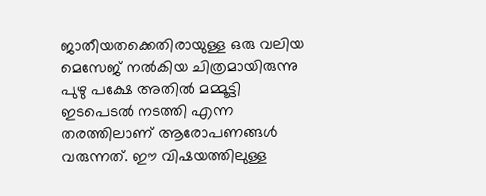ജാതീയതക്കെതിരായുള്ള ഒരു വലിയ മെസേജ് നൽകിയ ചിത്രമായിരുന്നു പുഴു പക്ഷേ അതിൽ മമ്മൂട്ടി ഇടപെടൽ നടത്തി എന്ന തരത്തിലാണ് ആരോപണങ്ങൾ വരുന്നത്. ഈ വിഷയത്തിലുള്ള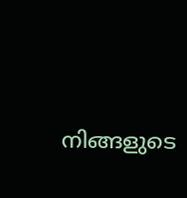നിങ്ങളുടെ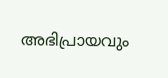അഭിപ്രായവും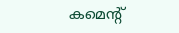കമെന്റ്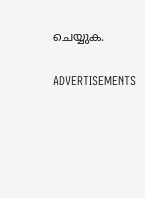ചെയ്യുക.

ADVERTISEMENTS